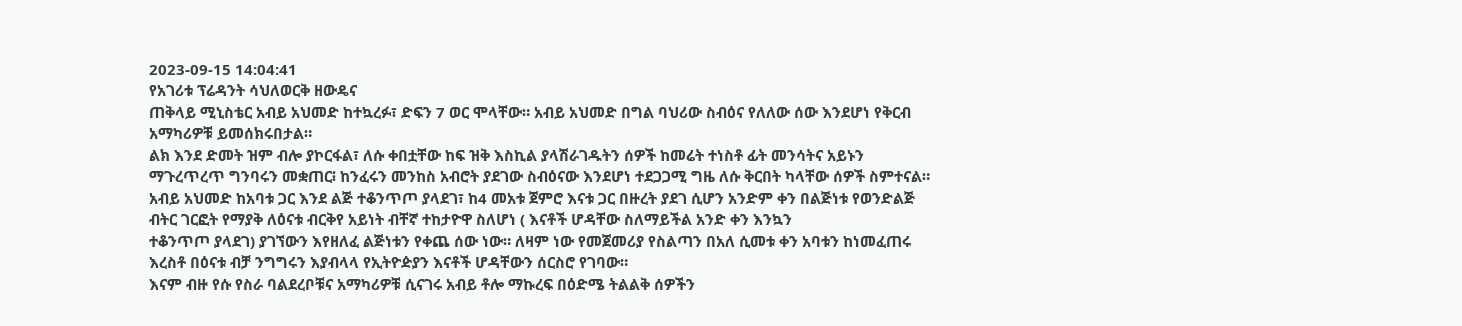2023-09-15 14:04:41
የአገሪቱ ፕሬዳንት ሳህለወርቅ ዘውዴና
ጠቅላይ ሚኒስቴር አብይ አህመድ ከተኳረፉ፣ ድፍን 7 ወር ሞላቸው። አብይ አህመድ በግል ባህሪው ስብዕና የለለው ሰው እንደሆነ የቅርብ አማካሪዎቹ ይመሰክሩበታል።
ልክ እንደ ድመት ዝም ብሎ ያኮርፋል፣ ለሱ ቀበቷቸው ከፍ ዝቅ እስኪል ያላሽራገዱትን ሰዎች ከመሬት ተነስቶ ፊት መንሳትና አይኑን ማጉረጥረጥ ግንባሩን መቋጠር፧ ከንፈሩን መንከስ አብሮት ያደገው ስብዕናው እንደሆነ ተደጋጋሚ ግዜ ለሱ ቅርበት ካላቸው ሰዎች ስምተናል። አብይ አህመድ ከአባቱ ጋር እንደ ልጅ ተቆንጥጦ ያላደገ፣ ከ4 መአቱ ጀምሮ እናቱ ጋር በዙረት ያደገ ሲሆን አንድም ቀን በልጅነቱ የወንድልጅ ብትር ገርፎት የማያቅ ለዕናቱ ብርቅየ አይነት ብቸኛ ተከታዮዋ ስለሆነ ( እናቶች ሆዳቸው ስለማይችል አንድ ቀን እንኳን
ተቆንጥጦ ያላደገ) ያገኘውን እየዘለፈ ልጅነቱን የቀጨ ሰው ነው። ለዛም ነው የመጀመሪያ የስልጣን በአለ ሲመቱ ቀን አባቱን ከነመፈጠሩ እረስቶ በዕናቱ ብቻ ንግግሩን እያብላላ የኢትዮዽያን እናቶች ሆዳቸውን ሰርስሮ የገባው።
እናም ብዙ የሱ የስራ ባልደረቦቹና አማካሪዎቹ ሲናገሩ አብይ ቶሎ ማኩረፍ በዕድሜ ትልልቅ ሰዎችን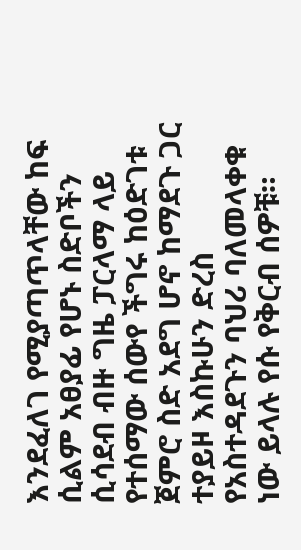እንደፈለገ የሚያጣጥላቸው ከፍ ሲልም አፀያፊ የሆኑ ስድቦችን ሲሳደብ ብዙ ግዜ ፓርላማ ላይ የተሰማው ሰውየ ችግሩ ከዕድገቱ ጀምሮ ስድ አደግ ሆኖ ከማደጉ ጋር ተያይዞ እስኩሁን ድረስ የአስተዳደጉን ባህሪ ባለመላቀቁ ነው ይላሉ የሱ የቅርብ ሰዎቹ።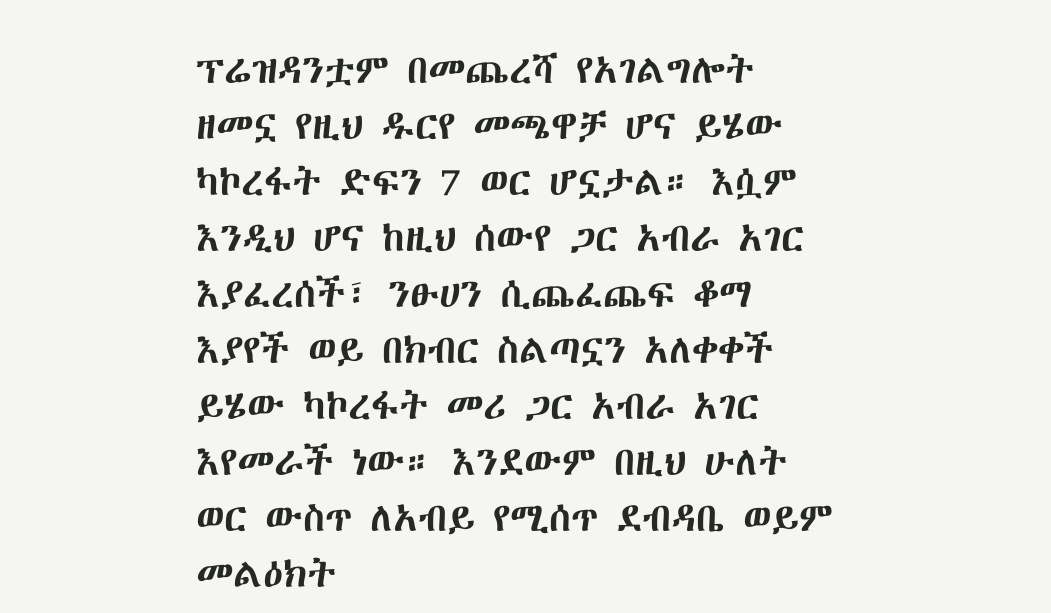ፕሬዝዳንቷም በመጨረሻ የአገልግሎት ዘመኗ የዚህ ዱርየ መጫዋቻ ሆና ይሄው ካኮረፋት ድፍን 7 ወር ሆኗታል። እሷም እንዲህ ሆና ከዚህ ሰውየ ጋር አብራ አገር እያፈረሰች፣ ንፁሀን ሲጨፈጨፍ ቆማ እያየች ወይ በክብር ስልጣኗን አለቀቀች ይሄው ካኮረፋት መሪ ጋር አብራ አገር እየመራች ነው። እንደውም በዚህ ሁለት ወር ውስጥ ለአብይ የሚሰጥ ደብዳቤ ወይም መልዕክት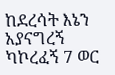ከደረሳት እኔን አያናግረኝ ካኮረፈኝ 7 ወር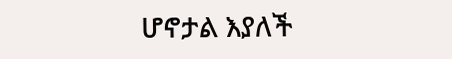ሆኖታል እያለች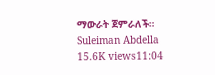ማውራት ጀምራለች።
Suleiman Abdella
15.6K views11:04